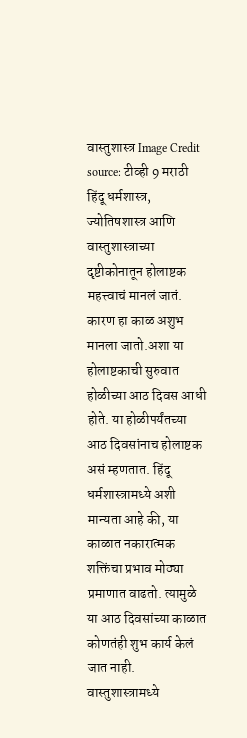वास्तुशास्त्र Image Credit source: टीव्ही 9 मराठी
हिंदू धर्मशास्त्र, ज्योतिषशास्त्र आणि वास्तुशास्त्राच्या दृष्टीकोनातून होलाष्टक महत्त्वाचं मानलं जातं. कारण हा काळ अशुभ मानला जातो.अशा या होलाष्टकाची सुरुवात होळीच्या आठ दिवस आधी होते. या होळीपर्यंतच्या आठ दिवसांनाच होलाष्टक असं म्हणतात. हिंदू धर्मशास्त्रामध्ये अशी मान्यता आहे की, या काळात नकारात्मक शक्तिंचा प्रभाव मोठ्या प्रमाणात वाढतो. त्यामुळे या आठ दिवसांच्या काळात कोणतंही शुभ कार्य केलं जात नाही. वास्तुशास्त्रामध्ये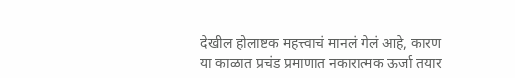देखील होलाष्टक महत्त्वाचं मानलं गेलं आहे, कारण या काळात प्रचंड प्रमाणात नकारात्मक ऊर्जा तयार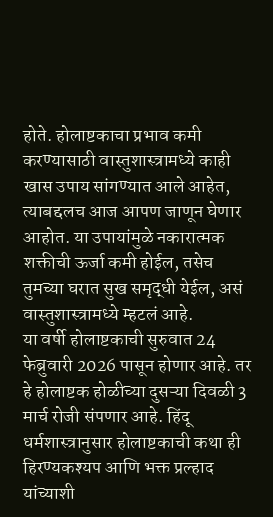होते. होलाष्टकाचा प्रभाव कमी करण्यासाठी वास्तुशास्त्रामध्ये काही खास उपाय सांगण्यात आले आहेत, त्याबद्दलच आज आपण जाणून घेणार आहोत. या उपायांमुळे नकारात्मक शक्तीची ऊर्जा कमी होईल, तसेच तुमच्या घरात सुख समृद्धी येईल, असं वास्तुशास्त्रामध्ये म्हटलं आहे.
या वर्षी होलाष्टकाची सुरुवात 24 फेब्रुवारी 2026 पासून होणार आहे. तर हे होलाष्टक होळीच्या दुसऱ्या दिवळी 3 मार्च रोजी संपणार आहे. हिंदू धर्मशास्त्रानुसार होलाष्टकाची कथा ही हिरण्यकश्यप आणि भक्त प्रल्हाद यांच्याशी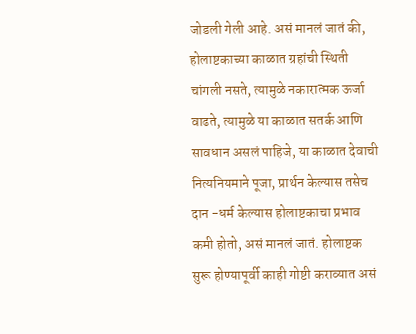जोडली गेली आहे. असं मानलं जातं की, होलाष्टकाच्या काळात ग्रहांची स्थिती चांगली नसते, त्यामुळे नकारात्मक ऊर्जा वाढते, त्यामुळे या काळात सतर्क आणि सावधान असलं पाहिजे, या काळात देवाची नित्यनियमाने पूजा, प्रार्थन केल्यास तसेच दान -धर्म केल्यास होलाष्टकाचा प्रभाव कमी होतो, असं मानलं जातं. होलाष्टक सुरू होण्यापूर्वी काही गोष्टी कराव्यात असं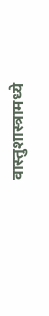वास्तुशास्त्रामध्ये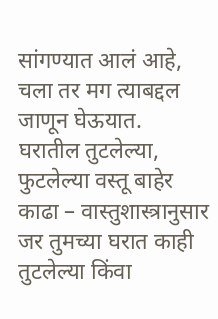सांगण्यात आलं आहे, चला तर मग त्याबद्दल जाणून घेऊयात.
घरातील तुटलेल्या, फुटलेल्या वस्तू बाहेर काढा – वास्तुशास्त्रानुसार जर तुमच्या घरात काही तुटलेल्या किंवा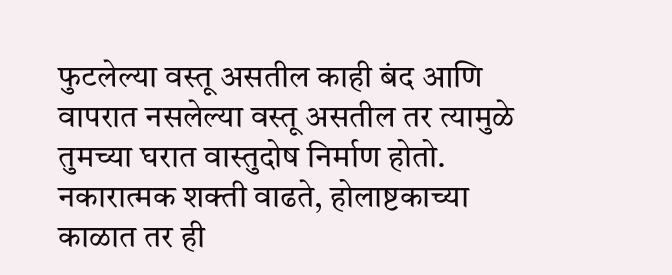फुटलेल्या वस्तू असतील काही बंद आणि वापरात नसलेल्या वस्तू असतील तर त्यामुळे तुमच्या घरात वास्तुदोष निर्माण होतो. नकारात्मक शक्ती वाढते, होलाष्टकाच्या काळात तर ही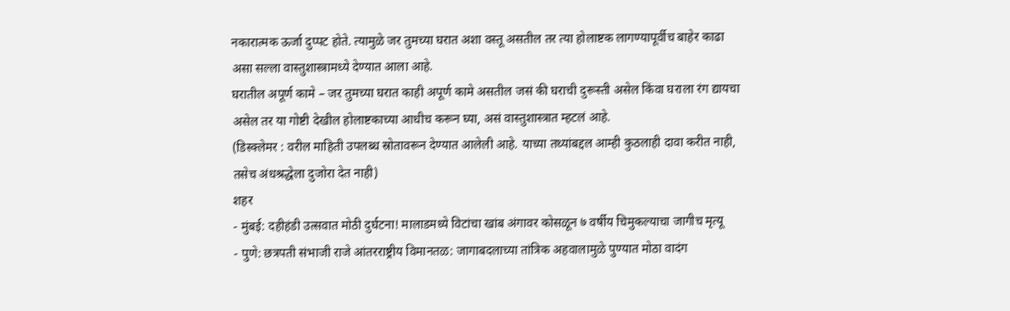नकारात्मक ऊर्जा दुप्पट होते. त्यामुळे जर तुमच्या घरात अशा वस्तू असतील तर त्या होलाष्टक लागण्यापूर्वीच बाहेर काढा असा सल्ला वास्तुशास्त्रामध्ये देण्यात आला आहे.
घरातील अपूर्ण कामे – जर तुमच्या घरात काही अपूर्ण कामे असतील जसं की घराची दुरूस्ती असेल किंवा घराला रंग द्यायचा असेल तर या गोष्टी देखील होलाष्टकाच्या आधीच करून घ्या, असं वास्तुशास्त्रात म्हटलं आहे.
(डिस्क्लेमर : वरील माहिती उपलब्ध स्रोतावरून देण्यात आलेली आहे. याच्या तथ्यांबद्दल आम्ही कुठलाही दावा करीत नाही, तसेच अंधश्रद्धेला दुजोरा देत नाही)
शहर
- मुंबई: दहीहंडी उत्सवात मोठी दुर्घटना! मालाडमध्ये विटांचा खांब अंगावर कोसळून ७ वर्षीय चिमुकल्याचा जागीच मृत्यू
- पुणे: छत्रपती संभाजी राजे आंतरराष्ट्रीय विमानतळ: जागाबदलाच्या तांत्रिक अहवालामुळे पुण्यात मोठा वादंग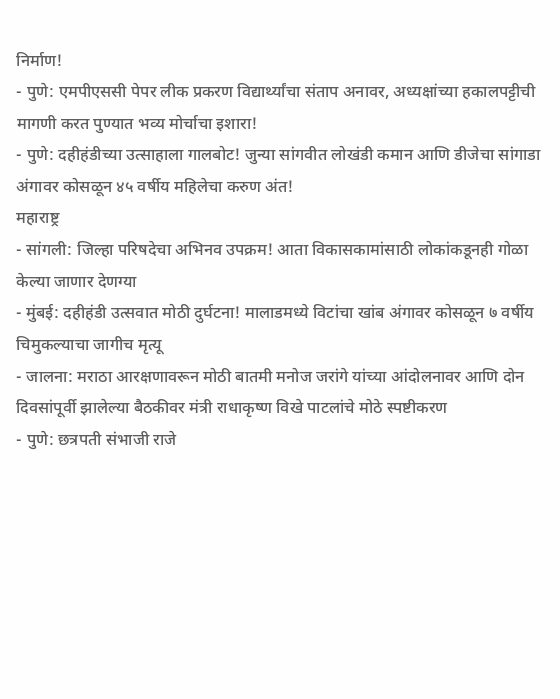निर्माण!
- पुणे: एमपीएससी पेपर लीक प्रकरण विद्यार्थ्यांचा संताप अनावर, अध्यक्षांच्या हकालपट्टीची मागणी करत पुण्यात भव्य मोर्चाचा इशारा!
- पुणे: दहीहंडीच्या उत्साहाला गालबोट! जुन्या सांगवीत लोखंडी कमान आणि डीजेचा सांगाडा अंगावर कोसळून ४५ वर्षीय महिलेचा करुण अंत!
महाराष्ट्र
- सांगली: जिल्हा परिषदेचा अभिनव उपक्रम! आता विकासकामांसाठी लोकांकडूनही गोळा केल्या जाणार देणग्या
- मुंबई: दहीहंडी उत्सवात मोठी दुर्घटना! मालाडमध्ये विटांचा खांब अंगावर कोसळून ७ वर्षीय चिमुकल्याचा जागीच मृत्यू
- जालना: मराठा आरक्षणावरून मोठी बातमी मनोज जरांगे यांच्या आंदोलनावर आणि दोन दिवसांपूर्वी झालेल्या बैठकीवर मंत्री राधाकृष्ण विखे पाटलांचे मोठे स्पष्टीकरण
- पुणे: छत्रपती संभाजी राजे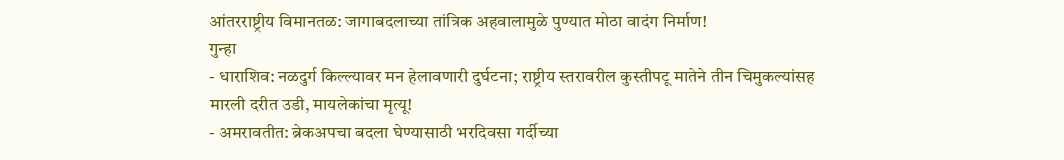आंतरराष्ट्रीय विमानतळ: जागाबदलाच्या तांत्रिक अहवालामुळे पुण्यात मोठा वादंग निर्माण!
गुन्हा
- धाराशिव: नळदुर्ग किल्ल्यावर मन हेलावणारी दुर्घटना; राष्ट्रीय स्तरावरील कुस्तीपटू मातेने तीन चिमुकल्यांसह मारली दरीत उडी, मायलेकांचा मृत्यू!
- अमरावतीत: ब्रेकअपचा बदला घेण्यासाठी भरदिवसा गर्दीच्या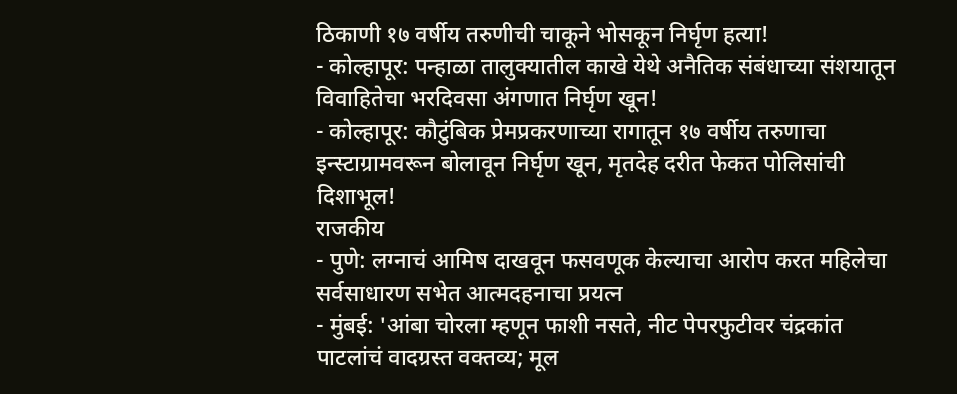ठिकाणी १७ वर्षीय तरुणीची चाकूने भोसकून निर्घृण हत्या!
- कोल्हापूर: पन्हाळा तालुक्यातील काखे येथे अनैतिक संबंधाच्या संशयातून विवाहितेचा भरदिवसा अंगणात निर्घृण खून!
- कोल्हापूर: कौटुंबिक प्रेमप्रकरणाच्या रागातून १७ वर्षीय तरुणाचा इन्स्टाग्रामवरून बोलावून निर्घृण खून, मृतदेह दरीत फेकत पोलिसांची दिशाभूल!
राजकीय
- पुणे: लग्नाचं आमिष दाखवून फसवणूक केल्याचा आरोप करत महिलेचा सर्वसाधारण सभेत आत्मदहनाचा प्रयत्न
- मुंबई: 'आंबा चोरला म्हणून फाशी नसते, नीट पेपरफुटीवर चंद्रकांत पाटलांचं वादग्रस्त वक्तव्य; मूल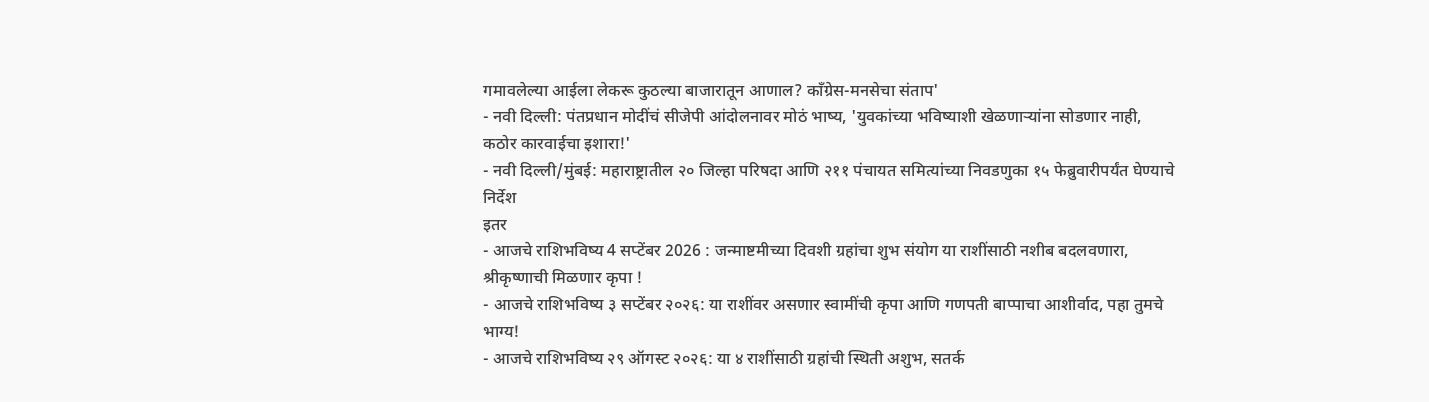गमावलेल्या आईला लेकरू कुठल्या बाजारातून आणाल? काँग्रेस-मनसेचा संताप'
- नवी दिल्ली: पंतप्रधान मोदींचं सीजेपी आंदोलनावर मोठं भाष्य, 'युवकांच्या भविष्याशी खेळणाऱ्यांना सोडणार नाही, कठोर कारवाईचा इशारा!'
- नवी दिल्ली/मुंबई: महाराष्ट्रातील २० जिल्हा परिषदा आणि २११ पंचायत समित्यांच्या निवडणुका १५ फेब्रुवारीपर्यंत घेण्याचे निर्देश
इतर
- आजचे राशिभविष्य 4 सप्टेंबर 2026 : जन्माष्टमीच्या दिवशी ग्रहांचा शुभ संयोग या राशींसाठी नशीब बदलवणारा, श्रीकृष्णाची मिळणार कृपा !
- आजचे राशिभविष्य ३ सप्टेंबर २०२६: या राशींवर असणार स्वामींची कृपा आणि गणपती बाप्पाचा आशीर्वाद, पहा तुमचे भाग्य!
- आजचे राशिभविष्य २९ ऑगस्ट २०२६: या ४ राशींसाठी ग्रहांची स्थिती अशुभ, सतर्क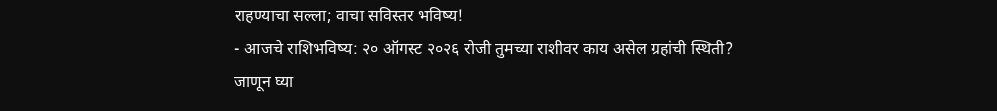राहण्याचा सल्ला; वाचा सविस्तर भविष्य!
- आजचे राशिभविष्य: २० ऑगस्ट २०२६ रोजी तुमच्या राशीवर काय असेल ग्रहांची स्थिती? जाणून घ्या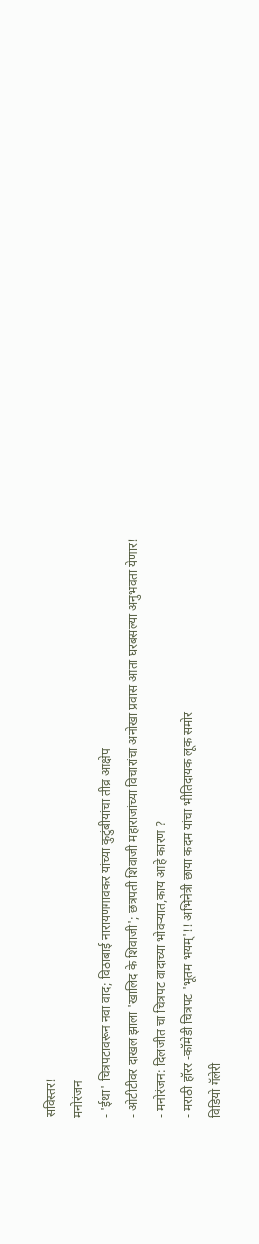सविस्तर!
मनोरंजन
- 'ईथा' चित्रपटावरून नवा वाद; विठाबाई नारायणगावकर यांच्या कुटुंबीयांचा तीव्र आक्षेप
- ओटीटीवर दाखल झाला 'खालिद के शिवाजी'; छत्रपती शिवाजी महाराजांच्या विचारांचा अनोखा प्रवास आता घरबसल्या अनुभवता येणार!
- मनोरंजन: दिलजीत चा चित्रपट वादाच्या भोवऱ्यात,काय आहे कारण ?
- मराठी हॉरर -कॉमेडी चित्रपट 'भूतम भयम्'!! अभिनेत्री छाया कदम यांचा भीतिदायक लूक समोर
विडियो गॅलेरी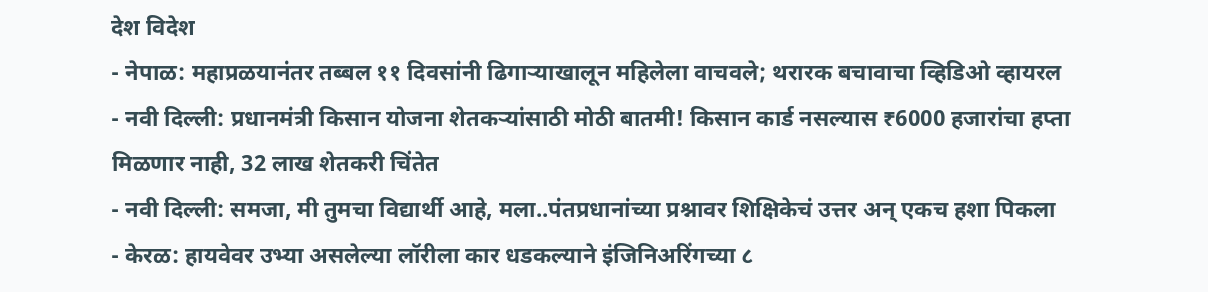देश विदेश
- नेपाळ: महाप्रळयानंतर तब्बल ११ दिवसांनी ढिगाऱ्याखालून महिलेला वाचवले; थरारक बचावाचा व्हिडिओ व्हायरल
- नवी दिल्ली: प्रधानमंत्री किसान योजना शेतकऱ्यांसाठी मोठी बातमी! किसान कार्ड नसल्यास ₹6000 हजारांचा हप्ता मिळणार नाही, 32 लाख शेतकरी चिंतेत
- नवी दिल्ली: समजा, मी तुमचा विद्यार्थी आहे, मला..पंतप्रधानांच्या प्रश्नावर शिक्षिकेचं उत्तर अन् एकच हशा पिकला
- केरळ: हायवेवर उभ्या असलेल्या लॉरीला कार धडकल्याने इंजिनिअरिंगच्या ८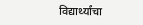विद्यार्थ्यांचा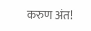करुण अंत!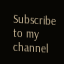Subscribe to my channel